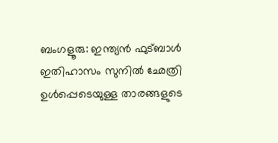ബംഗളൂരു: ഇന്ത്യൻ ഫുട്ബാൾ ഇതിഹാസം സുനിൽ ഛേത്രി ഉൾപ്പെടെയുള്ള താരങ്ങളുടെ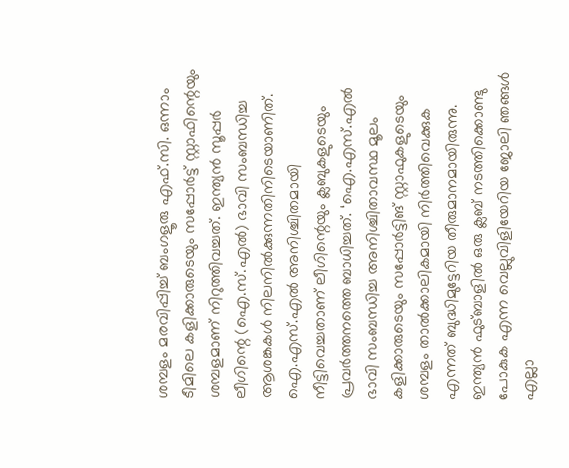ശമ്പളം മരവിപ്പിച്ച് ബംഗളൂരു എഫ്.സി. ഒന്നാം ടീമിലെ കളിക്കാരുടെയും സപ്പോർട്ട് സ്റ്റാഫിന്റെയും ശമ്പളമാണ് നിറുത്തിവച്ചത്. ഇന്ത്യൻ സൂപ്പർ ലീഗിന്റെ (ഐ.സ്.എൽ) ഭാവി സംബന്ധിച്ച ആശങ്കകൾ നിലനിൽക്കുന്നതിനിടെയാണിത്. ഐ.എസ്.എൽ അനിശ്ചിതമായി നീട്ടിവെച്ചതാണ് ലീഗിന്റെയും ക്ലബുകളുടെയും പ്രവർത്തനത്തെ ബാധിച്ചത്. ‘ഐ.എസ്.എൽ ഭാവി സംബന്ധിച്ച അനിശ്ചിതാവസ്ഥ മൂലം കളിക്കാരുടെയും സപ്പോർട്ടിങ് സ്റ്റാഫുകളുടെയും ശമ്പളം താൽക്കാലികമായി നിർത്തിവെക്കുക എന്നത് ബുദ്ധിമുട്ടേറിയ തീരുമാനമായിരുന്നു. ഇന്ത്യൻ ഫുട്ബാളിൽ ഒരു ക്ലബ് നടത്തിക്കൊണ്ടു പോകുക എന്ന വെല്ലുവിളിയേറിയ ജോലി ഞങ്ങൾ എല്ലാ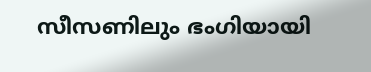സീസണിലും ഭംഗിയായി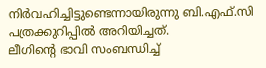നിർവഹിച്ചിട്ടുണ്ടെന്നായിരുന്നു ബി.എഫ്.സി പത്രക്കുറിപ്പിൽ അറിയിച്ചത്.
ലീഗിന്റെ ഭാവി സംബന്ധിച്ച്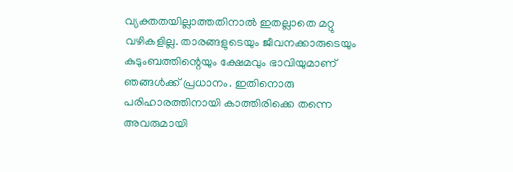വ്യക്തതയില്ലാത്തതിനാൽ ഇതല്ലാതെ മറ്റു വഴികളില്ല. താരങ്ങളുടെയും ജീവനക്കാരുടെയും കുടുംബത്തിന്റെയും ക്ഷേമവും ഭാവിയുമാണ് ഞങ്ങൾക്ക് പ്രധാനം. ഇതിനൊരു പരിഹാരത്തിനായി കാത്തിരിക്കെ തന്നെ അവരുമായി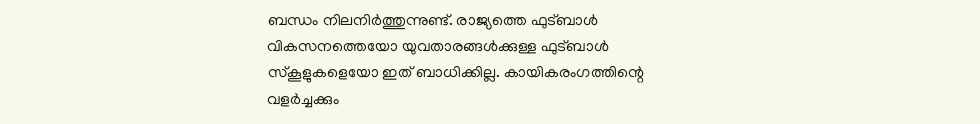ബന്ധം നിലനിർത്തുന്നുണ്ട്. രാജ്യത്തെ ഫുട്ബാൾ വികസനത്തെയോ യുവതാരങ്ങൾക്കുള്ള ഫുട്ബാൾ സ്കൂളുകളെയോ ഇത് ബാധിക്കില്ല. കായികരംഗത്തിന്റെ വളർച്ചക്കും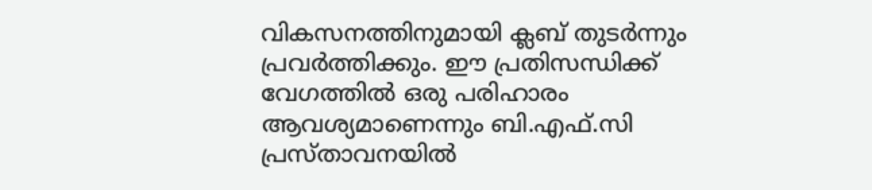വികസനത്തിനുമായി ക്ലബ് തുടർന്നും പ്രവർത്തിക്കും. ഈ പ്രതിസന്ധിക്ക് വേഗത്തിൽ ഒരു പരിഹാരം ആവശ്യമാണെന്നും ബി.എഫ്.സി പ്രസ്താവനയിൽ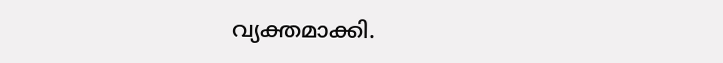വ്യക്തമാക്കി.